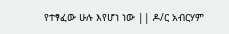የተፃፈው ሁሉ እየሆነ ነው || ዶ/ር አብርሃም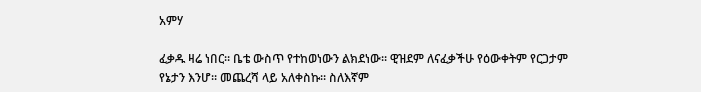አምሃ

ፈቃዱ ዛሬ ነበር። ቤቴ ውስጥ የተከወነውን ልክደነው። ዊዝደም ለናፈቃችሁ የዕውቀትም የርጋታም የኔታን እንሆ። መጨረሻ ላይ አለቀስኩ። ስለእኛም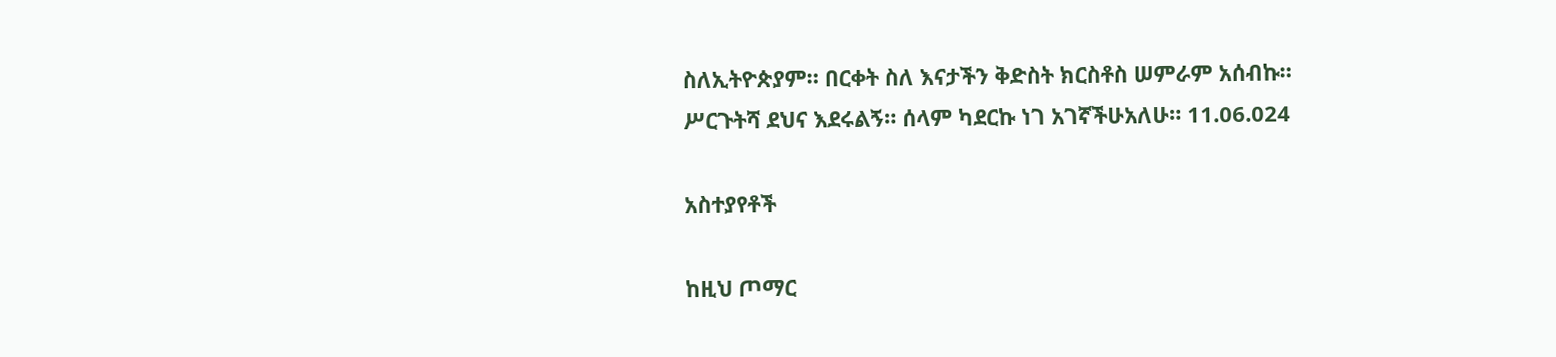ስለኢትዮጵያም። በርቀት ስለ እናታችን ቅድስት ክርስቶስ ሠምራም አሰብኩ።
ሥርጉትሻ ደህና እደሩልኝ። ሰላም ካደርኩ ነገ አገኛችሁአለሁ። 11.06.024

አስተያየቶች

ከዚህ ጦማር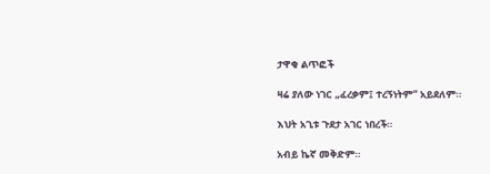ታዋቂ ልጥፎች

ዛሬ ያለው ነገር „ፈረቃም፤ ተረኝነትም“ አይደለም።

እህት አጊቱ ጉደታ አገር ነበረች።

አብይ ኬኛ መቅድም።